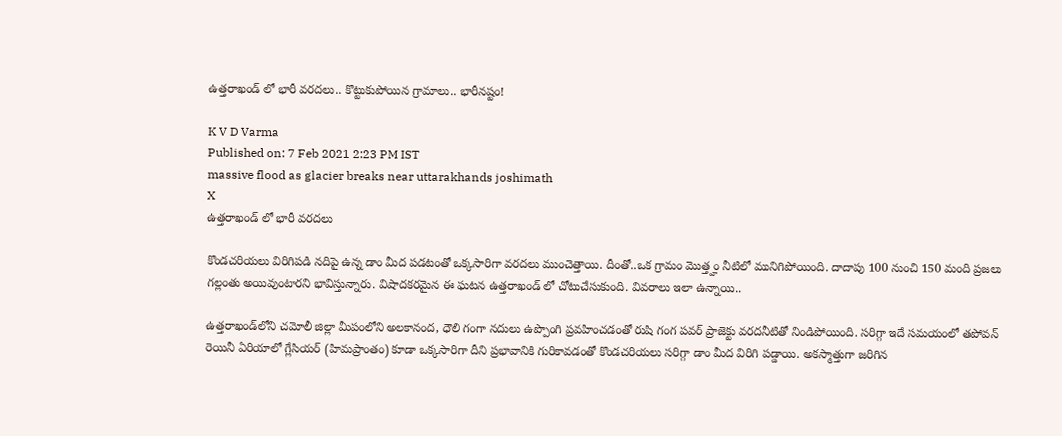ఉత్తరాఖండ్ లో భారీ వరదలు.. కొట్టుకుపోయిన గ్రామాలు.. భారీనష్టం!

K V D Varma
Published on: 7 Feb 2021 2:23 PM IST
massive flood as glacier breaks near uttarakhands joshimath
X
ఉత్తరాఖండ్ లో భారీ వరదలు

కొండచరియలు విరిగిపడి నదిపై ఉన్న డాం మీద పడటంతో ఒక్కసారిగా వరదలు ముంచెత్తాయి. దీంతో..ఒక గ్రామం మొత్త్హం నీటిలో మునిగిపోయింది. దాదాపు 100 నుంచి 150 మంది ప్రజలు గల్లంతు అయివుంటారని భావిస్తున్నారు. విషాదకరమైన ఈ ఘటన ఉత్తరాఖండ్ లో చోటుచేసుకుంది. వివరాలు ఇలా ఉన్నాయి..

ఉత్తరాఖండ్‌లోని చమోలీ జిల్లా మీపంలోని అలకానంద, ధౌలి గంగా నదులు ఉప్పొంగి ప్రవహించడంతో రుషి గంగ పవర్ ప్రాజెక్టు వరదనీటితో నిండిపోయింది. సరిగ్గా ఇదే సమయంలో తపోవన్ రెయినీ ఏరియాలో గ్లేసియర్ (హిమప్రాంతం) కూడా ఒక్కసారిగా దీని ప్రభావానికి గురికావడంతో కొండచరియలు సరిగ్గా డాం మీద విరిగి పడ్డాయి. అకస్మాత్తుగా జరిగిన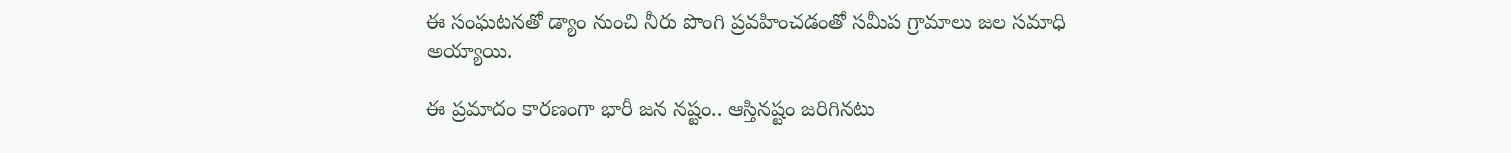ఈ సంఘటనతో డ్యాం నుంచి నీరు పొంగి ప్రవహించడంతో సమీప గ్రామాలు జల సమాధి అయ్యాయి.

ఈ ప్రమాదం కారణంగా భారీ జన నష్టం.. ఆస్తినష్టం జరిగినటు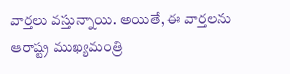వార్తలు వస్తున్నాయి. అయితే, ఈ వార్తలను ఆరాష్ట్ర ముఖ్యమంత్రి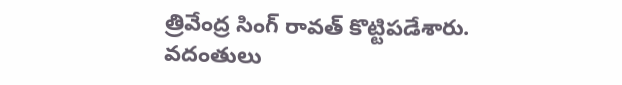త్రివేంద్ర సింగ్ రావత్ కొట్టిపడేశారు. వదంతులు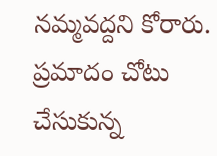నమ్మవద్దని కోరారు. ప్రమాదం చోటు చేసుకున్న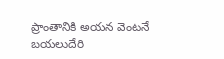ప్రాంతానికి అయన వెంటనే బయలుదేరి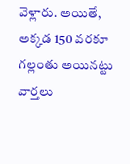వెళ్లారు. అయితే, అక్కడ 150 వరకూ గల్లంతు అయినట్టు వార్తలు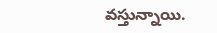వస్తున్నాయి.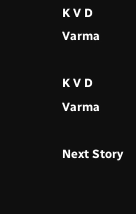K V D Varma

K V D Varma

Next Story